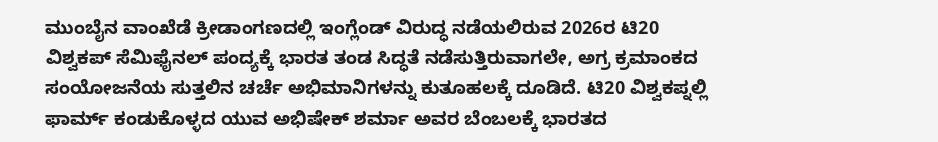ಮುಂಬೈನ ವಾಂಖೆಡೆ ಕ್ರೀಡಾಂಗಣದಲ್ಲಿ ಇಂಗ್ಲೆಂಡ್ ವಿರುದ್ಧ ನಡೆಯಲಿರುವ 2026ರ ಟಿ20 ವಿಶ್ವಕಪ್ ಸೆಮಿಫೈನಲ್ ಪಂದ್ಯಕ್ಕೆ ಭಾರತ ತಂಡ ಸಿದ್ಧತೆ ನಡೆಸುತ್ತಿರುವಾಗಲೇ, ಅಗ್ರ ಕ್ರಮಾಂಕದ ಸಂಯೋಜನೆಯ ಸುತ್ತಲಿನ ಚರ್ಚೆ ಅಭಿಮಾನಿಗಳನ್ನು ಕುತೂಹಲಕ್ಕೆ ದೂಡಿದೆ. ಟಿ20 ವಿಶ್ವಕಪ್ನಲ್ಲಿ ಫಾರ್ಮ್ ಕಂಡುಕೊಳ್ಳದ ಯುವ ಅಭಿಷೇಕ್ ಶರ್ಮಾ ಅವರ ಬೆಂಬಲಕ್ಕೆ ಭಾರತದ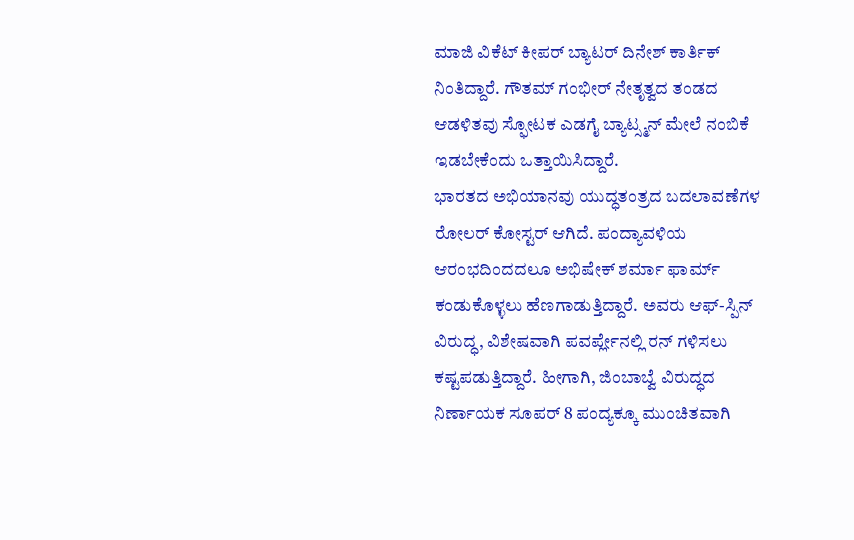ಮಾಜಿ ವಿಕೆಟ್ ಕೀಪರ್ ಬ್ಯಾಟರ್ ದಿನೇಶ್ ಕಾರ್ತಿಕ್ ನಿಂತಿದ್ದಾರೆ. ಗೌತಮ್ ಗಂಭೀರ್ ನೇತೃತ್ವದ ತಂಡದ ಆಡಳಿತವು ಸ್ಫೋಟಕ ಎಡಗೈ ಬ್ಯಾಟ್ಸ್ಮನ್ ಮೇಲೆ ನಂಬಿಕೆ ಇಡಬೇಕೆಂದು ಒತ್ತಾಯಿಸಿದ್ದಾರೆ.
ಭಾರತದ ಅಭಿಯಾನವು ಯುದ್ಧತಂತ್ರದ ಬದಲಾವಣೆಗಳ ರೋಲರ್ ಕೋಸ್ಟರ್ ಆಗಿದೆ. ಪಂದ್ಯಾವಳಿಯ ಆರಂಭದಿಂದದಲೂ ಅಭಿಷೇಕ್ ಶರ್ಮಾ ಫಾರ್ಮ್ ಕಂಡುಕೊಳ್ಳಲು ಹೆಣಗಾಡುತ್ತಿದ್ದಾರೆ. ಅವರು ಆಫ್-ಸ್ಪಿನ್ ವಿರುದ್ಧ, ವಿಶೇಷವಾಗಿ ಪವರ್ಪ್ಲೇನಲ್ಲಿ ರನ್ ಗಳಿಸಲು ಕಷ್ಟಪಡುತ್ತಿದ್ದಾರೆ. ಹೀಗಾಗಿ, ಜಿಂಬಾಬ್ವೆ ವಿರುದ್ಧದ ನಿರ್ಣಾಯಕ ಸೂಪರ್ 8 ಪಂದ್ಯಕ್ಕೂ ಮುಂಚಿತವಾಗಿ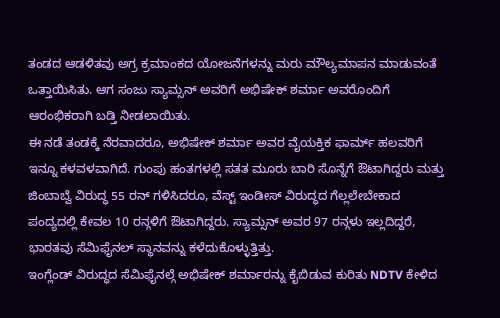ತಂಡದ ಆಡಳಿತವು ಅಗ್ರ ಕ್ರಮಾಂಕದ ಯೋಜನೆಗಳನ್ನು ಮರು ಮೌಲ್ಯಮಾಪನ ಮಾಡುವಂತೆ ಒತ್ತಾಯಿಸಿತು. ಆಗ ಸಂಜು ಸ್ಯಾಮ್ಸನ್ ಅವರಿಗೆ ಅಭಿಷೇಕ್ ಶರ್ಮಾ ಅವರೊಂದಿಗೆ ಆರಂಭಿಕರಾಗಿ ಬಡ್ತಿ ನೀಡಲಾಯಿತು.
ಈ ನಡೆ ತಂಡಕ್ಕೆ ನೆರವಾದರೂ, ಅಭಿಷೇಕ್ ಶರ್ಮಾ ಅವರ ವೈಯಕ್ತಿಕ ಫಾರ್ಮ್ ಹಲವರಿಗೆ ಇನ್ನೂ ಕಳವಳವಾಗಿದೆ. ಗುಂಪು ಹಂತಗಳಲ್ಲಿ ಸತತ ಮೂರು ಬಾರಿ ಸೊನ್ನೆಗೆ ಔಟಾಗಿದ್ದರು ಮತ್ತು ಜಿಂಬಾಬ್ವೆ ವಿರುದ್ಧ 55 ರನ್ ಗಳಿಸಿದರೂ, ವೆಸ್ಟ್ ಇಂಡೀಸ್ ವಿರುದ್ಧದ ಗೆಲ್ಲಲೇಬೇಕಾದ ಪಂದ್ಯದಲ್ಲಿ ಕೇವಲ 10 ರನ್ಗಳಿಗೆ ಔಟಾಗಿದ್ದರು. ಸ್ಯಾಮ್ಸನ್ ಅವರ 97 ರನ್ಗಳು ಇಲ್ಲದಿದ್ದರೆ, ಭಾರತವು ಸೆಮಿಫೈನಲ್ ಸ್ಥಾನವನ್ನು ಕಳೆದುಕೊಳ್ಳುತ್ತಿತ್ತು.
ಇಂಗ್ಲೆಂಡ್ ವಿರುದ್ಧದ ಸೆಮಿಫೈನಲ್ಗೆ ಅಭಿಷೇಕ್ ಶರ್ಮಾರನ್ನು ಕೈಬಿಡುವ ಕುರಿತು NDTV ಕೇಳಿದ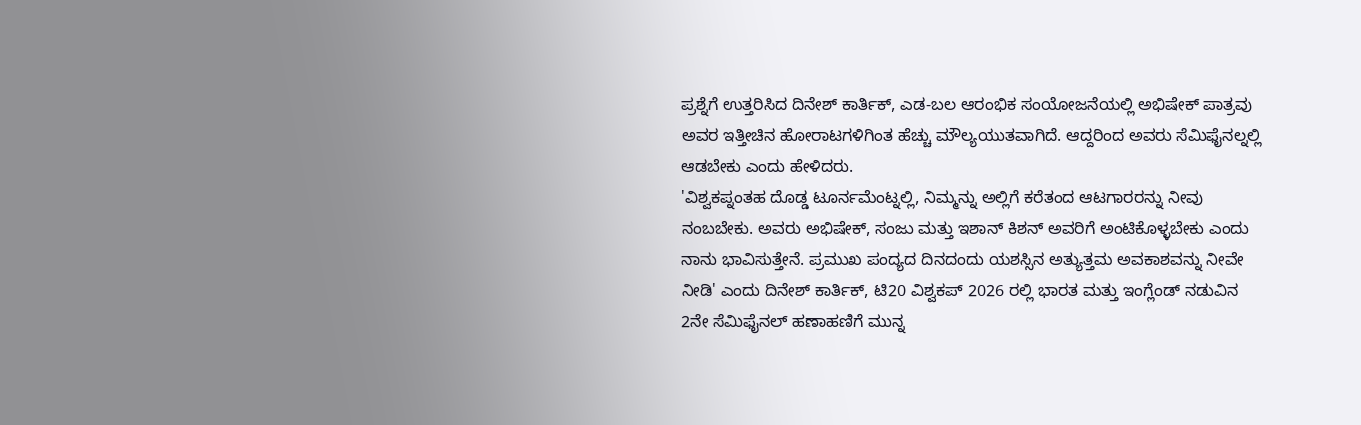ಪ್ರಶ್ನೆಗೆ ಉತ್ತರಿಸಿದ ದಿನೇಶ್ ಕಾರ್ತಿಕ್, ಎಡ-ಬಲ ಆರಂಭಿಕ ಸಂಯೋಜನೆಯಲ್ಲಿ ಅಭಿಷೇಕ್ ಪಾತ್ರವು ಅವರ ಇತ್ತೀಚಿನ ಹೋರಾಟಗಳಿಗಿಂತ ಹೆಚ್ಚು ಮೌಲ್ಯಯುತವಾಗಿದೆ. ಆದ್ದರಿಂದ ಅವರು ಸೆಮಿಫೈನಲ್ನಲ್ಲಿ ಆಡಬೇಕು ಎಂದು ಹೇಳಿದರು.
'ವಿಶ್ವಕಪ್ನಂತಹ ದೊಡ್ಡ ಟೂರ್ನಮೆಂಟ್ನಲ್ಲಿ, ನಿಮ್ಮನ್ನು ಅಲ್ಲಿಗೆ ಕರೆತಂದ ಆಟಗಾರರನ್ನು ನೀವು ನಂಬಬೇಕು. ಅವರು ಅಭಿಷೇಕ್, ಸಂಜು ಮತ್ತು ಇಶಾನ್ ಕಿಶನ್ ಅವರಿಗೆ ಅಂಟಿಕೊಳ್ಳಬೇಕು ಎಂದು ನಾನು ಭಾವಿಸುತ್ತೇನೆ. ಪ್ರಮುಖ ಪಂದ್ಯದ ದಿನದಂದು ಯಶಸ್ಸಿನ ಅತ್ಯುತ್ತಮ ಅವಕಾಶವನ್ನು ನೀವೇ ನೀಡಿ' ಎಂದು ದಿನೇಶ್ ಕಾರ್ತಿಕ್, ಟಿ20 ವಿಶ್ವಕಪ್ 2026 ರಲ್ಲಿ ಭಾರತ ಮತ್ತು ಇಂಗ್ಲೆಂಡ್ ನಡುವಿನ 2ನೇ ಸೆಮಿಫೈನಲ್ ಹಣಾಹಣಿಗೆ ಮುನ್ನ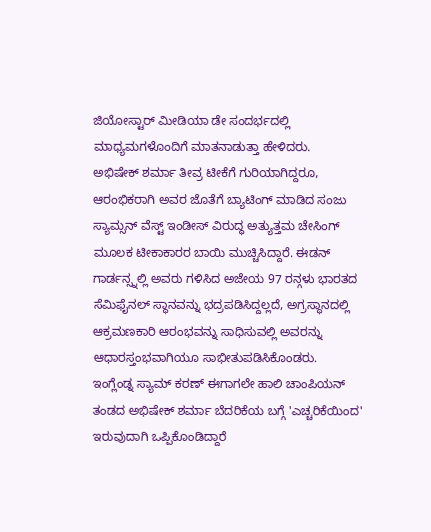ಜಿಯೋಸ್ಟಾರ್ ಮೀಡಿಯಾ ಡೇ ಸಂದರ್ಭದಲ್ಲಿ ಮಾಧ್ಯಮಗಳೊಂದಿಗೆ ಮಾತನಾಡುತ್ತಾ ಹೇಳಿದರು.
ಅಭಿಷೇಕ್ ಶರ್ಮಾ ತೀವ್ರ ಟೀಕೆಗೆ ಗುರಿಯಾಗಿದ್ದರೂ, ಆರಂಭಿಕರಾಗಿ ಅವರ ಜೊತೆಗೆ ಬ್ಯಾಟಿಂಗ್ ಮಾಡಿದ ಸಂಜು ಸ್ಯಾಮ್ಸನ್ ವೆಸ್ಟ್ ಇಂಡೀಸ್ ವಿರುದ್ಧ ಅತ್ಯುತ್ತಮ ಚೇಸಿಂಗ್ ಮೂಲಕ ಟೀಕಾಕಾರರ ಬಾಯಿ ಮುಚ್ಚಿಸಿದ್ದಾರೆ. ಈಡನ್ ಗಾರ್ಡನ್ಸ್ನಲ್ಲಿ ಅವರು ಗಳಿಸಿದ ಅಜೇಯ 97 ರನ್ಗಳು ಭಾರತದ ಸೆಮಿಫೈನಲ್ ಸ್ಥಾನವನ್ನು ಭದ್ರಪಡಿಸಿದ್ದಲ್ಲದೆ, ಅಗ್ರಸ್ಥಾನದಲ್ಲಿ ಆಕ್ರಮಣಕಾರಿ ಆರಂಭವನ್ನು ಸಾಧಿಸುವಲ್ಲಿ ಅವರನ್ನು ಆಧಾರಸ್ತಂಭವಾಗಿಯೂ ಸಾಭೀತುಪಡಿಸಿಕೊಂಡರು.
ಇಂಗ್ಲೆಂಡ್ನ ಸ್ಯಾಮ್ ಕರಣ್ ಈಗಾಗಲೇ ಹಾಲಿ ಚಾಂಪಿಯನ್ ತಂಡದ ಅಭಿಷೇಕ್ ಶರ್ಮಾ ಬೆದರಿಕೆಯ ಬಗ್ಗೆ 'ಎಚ್ಚರಿಕೆಯಿಂದ' ಇರುವುದಾಗಿ ಒಪ್ಪಿಕೊಂಡಿದ್ದಾರೆ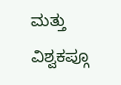ಮತ್ತು ವಿಶ್ವಕಪ್ಗೂ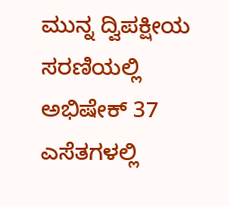ಮುನ್ನ ದ್ವಿಪಕ್ಷೀಯ ಸರಣಿಯಲ್ಲಿ ಅಭಿಷೇಕ್ 37 ಎಸೆತಗಳಲ್ಲಿ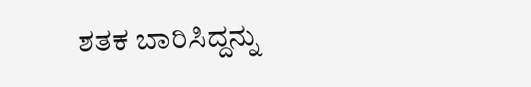ಶತಕ ಬಾರಿಸಿದ್ದನ್ನು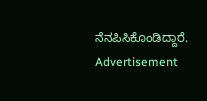ನೆನಪಿಸಿಕೊಂಡಿದ್ದಾರೆ.
Advertisement